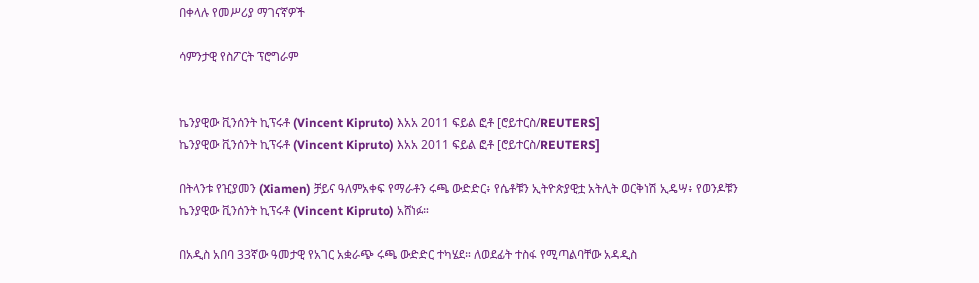በቀላሉ የመሥሪያ ማገናኛዎች

ሳምንታዊ የስፖርት ፕሮግራም


ኬንያዊው ቪንሰንት ኪፕሩቶ (Vincent Kipruto) እአአ 2011 ፍይል ፎቶ [ሮይተርስ/REUTERS]
ኬንያዊው ቪንሰንት ኪፕሩቶ (Vincent Kipruto) እአአ 2011 ፍይል ፎቶ [ሮይተርስ/REUTERS]

በትላንቱ የዢያመን (Xiamen) ቻይና ዓለምአቀፍ የማራቶን ሩጫ ውድድር፥ የሴቶቹን ኢትዮጵያዊቷ አትሊት ወርቅነሽ ኢዴሣ፥ የወንዶቹን ኬንያዊው ቪንሰንት ኪፕሩቶ (Vincent Kipruto) አሸነፉ።

በአዲስ አበባ 33ኛው ዓመታዊ የአገር አቋራጭ ሩጫ ውድድር ተካሄደ። ለወደፊት ተስፋ የሚጣልባቸው አዳዲስ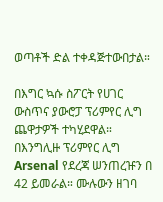ወጣቶች ድል ተቀዳጅተውበታል።

በእግር ኳሱ ስፖርት የሀገር ውስጥና ያውሮፓ ፕሪምየር ሊግ ጨዋታዎች ተካሂደዋል። በእንግሊዙ ፕሪምየር ሊግ Arsenal የደረጃ ሠንጠረዡን በ 42 ይመራል። ሙሉውን ዘገባ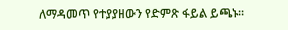ለማዳመጥ የተያያዘውን የድምጽ ፋይል ይጫኑ።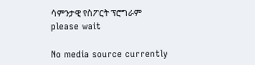ሳምንታዊ የስፖርት ፕሮግራም
please wait

No media source currently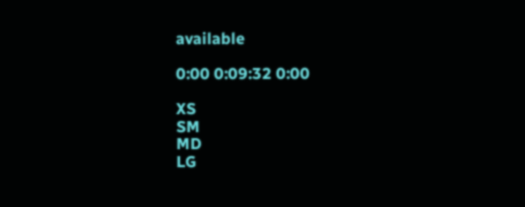available

0:00 0:09:32 0:00

XS
SM
MD
LG